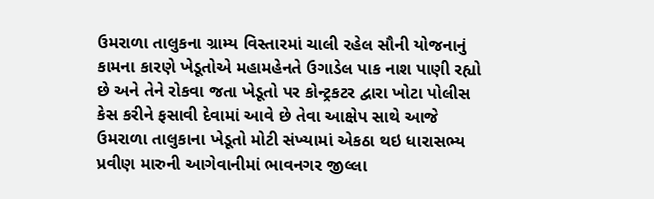ઉમરાળા તાલુકના ગ્રામ્ય વિસ્તારમાં ચાલી રહેલ સૌની યોજનાનું કામના કારણે ખેડૂતોએ મહામહેનતે ઉગાડેલ પાક નાશ પાણી રહ્યો છે અને તેને રોકવા જતા ખેડૂતો પર કોન્ટ્રકટર દ્વારા ખોટા પોલીસ કેસ કરીને ફસાવી દેવામાં આવે છે તેવા આક્ષેપ સાથે આજે ઉમરાળા તાલુકાના ખેડૂતો મોટી સંખ્યામાં એકઠા થઇ ધારાસભ્ય પ્રવીણ મારુની આગેવાનીમાં ભાવનગર જીલ્લા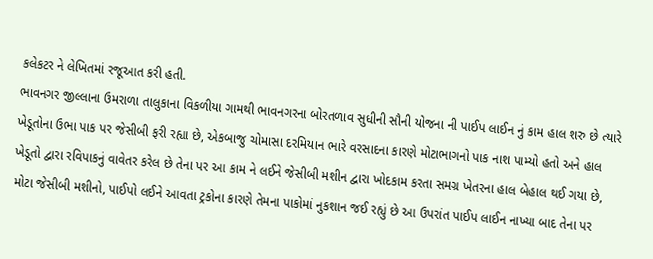કલેકટર ને લેખિતમાં રજૂઆત કરી હતી.
ભાવનગર જીલ્લાના ઉમરાળા તાલુકાના વિકળીયા ગામથી ભાવનગરના બોરતળાવ સુધીની સૌની યોજના ની પાઈપ લાઈન નું કામ હાલ શરુ છે ત્યારે ખેડૂતોના ઉભા પાક પર જેસીબી ફરી રહ્યા છે, એકબાજુ ચોમાસા દરમિયાન ભારે વરસાદના કારણે મોટાભાગનો પાક નાશ પામ્યો હતો અને હાલ ખેડૂતો દ્વારા રવિપાકનું વાવેતર કરેલ છે તેના પર આ કામ ને લઈને જેસીબી મશીન દ્વારા ખોદકામ કરતા સમગ્ર ખેતરના હાલ બેહાલ થઈ ગયા છે, મોટા જેસીબી મશીનો, પાઈપો લઈને આવતા ટ્રકોના કારણે તેમના પાકોમાં નુકશાન જઈ રહ્યું છે આ ઉપરાંત પાઈપ લાઈન નાખ્યા બાદ તેના પર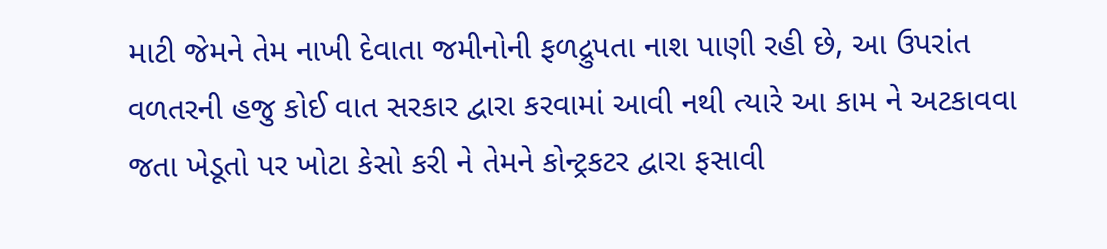માટી જેમને તેમ નાખી દેવાતા જમીનોની ફળદ્રુપતા નાશ પાણી રહી છે, આ ઉપરાંત વળતરની હજુ કોઈ વાત સરકાર દ્વારા કરવામાં આવી નથી ત્યારે આ કામ ને અટકાવવા જતા ખેડૂતો પર ખોટા કેસો કરી ને તેમને કોન્ટ્રકટર દ્વારા ફસાવી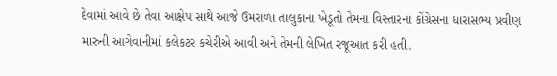દેવામાં આવે છે તેવા આક્ષેપ સાથે આજે ઉમરાળા તાલુકાના ખેડૂતો તેમના વિસ્તારના કોંગ્રેસના ધારાસભ્ય પ્રવીણ મારુની આગેવાનીમાં કલેકટર કચેરીએ આવી અને તેમની લેખિત રજૂઆત કરી હતી.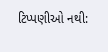ટિપ્પણીઓ નથી: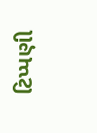ટિપ્પણી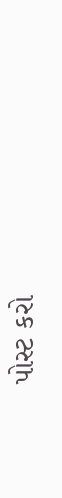પોસ્ટ કરો